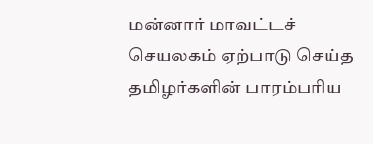மன்னார் மாவட்டச் செயலகம் ஏற்பாடு செய்த தமிழர்களின் பாரம்பரிய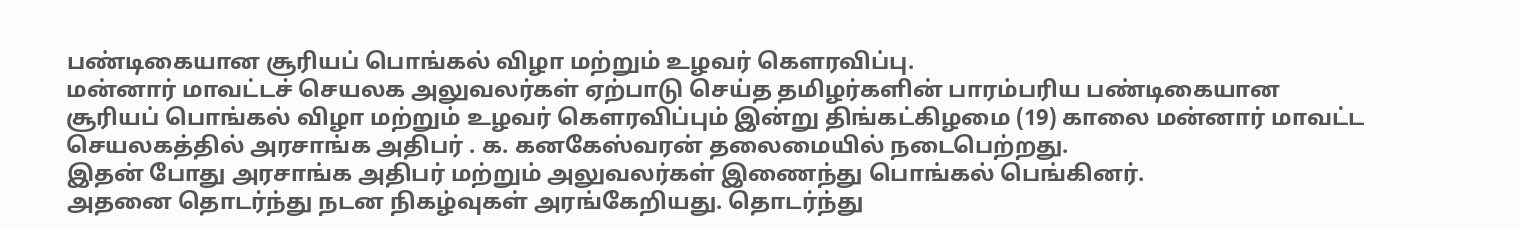பண்டிகையான சூரியப் பொங்கல் விழா மற்றும் உழவர் கௌரவிப்பு.
மன்னார் மாவட்டச் செயலக அலுவலர்கள் ஏற்பாடு செய்த தமிழர்களின் பாரம்பரிய பண்டிகையான சூரியப் பொங்கல் விழா மற்றும் உழவர் கௌரவிப்பும் இன்று திங்கட்கிழமை (19) காலை மன்னார் மாவட்ட செயலகத்தில் அரசாங்க அதிபர் . க. கனகேஸ்வரன் தலைமையில் நடைபெற்றது.
இதன் போது அரசாங்க அதிபர் மற்றும் அலுவலர்கள் இணைந்து பொங்கல் பெங்கினர்.
அதனை தொடர்ந்து நடன நிகழ்வுகள் அரங்கேறியது. தொடர்ந்து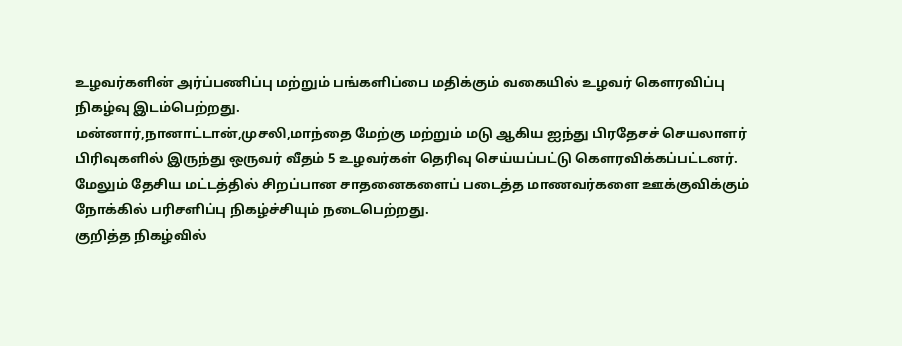உழவர்களின் அர்ப்பணிப்பு மற்றும் பங்களிப்பை மதிக்கும் வகையில் உழவர் கௌரவிப்பு நிகழ்வு இடம்பெற்றது.
மன்னார்,நானாட்டான்,முசலி,மாந்தை மேற்கு மற்றும் மடு ஆகிய ஐந்து பிரதேசச் செயலாளர் பிரிவுகளில் இருந்து ஒருவர் வீதம் 5 உழவர்கள் தெரிவு செய்யப்பட்டு கௌரவிக்கப்பட்டனர்.
மேலும் தேசிய மட்டத்தில் சிறப்பான சாதனைகளைப் படைத்த மாணவர்களை ஊக்குவிக்கும் நோக்கில் பரிசளிப்பு நிகழ்ச்சியும் நடைபெற்றது.
குறித்த நிகழ்வில்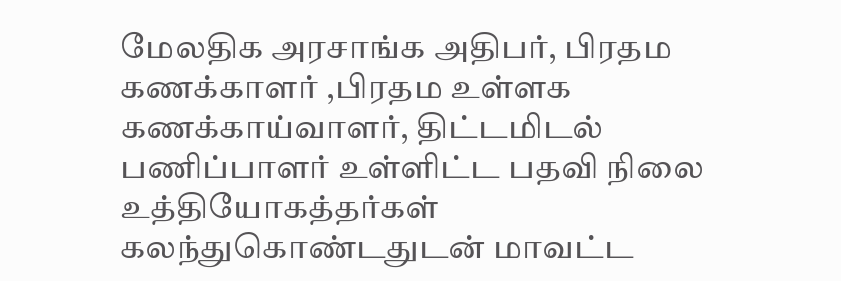மேலதிக அரசாங்க அதிபர், பிரதம கணக்காளர் ,பிரதம உள்ளக கணக்காய்வாளர், திட்டமிடல் பணிப்பாளர் உள்ளிட்ட பதவி நிலை உத்தியோகத்தர்கள் கலந்துகொண்டதுடன் மாவட்ட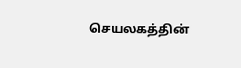செயலகத்தின்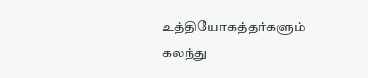உத்தியோகத்தர்களும் கலந்து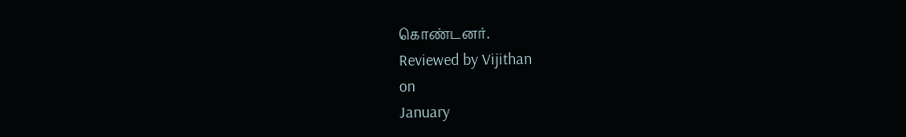கொண்டனர்.
Reviewed by Vijithan
on
January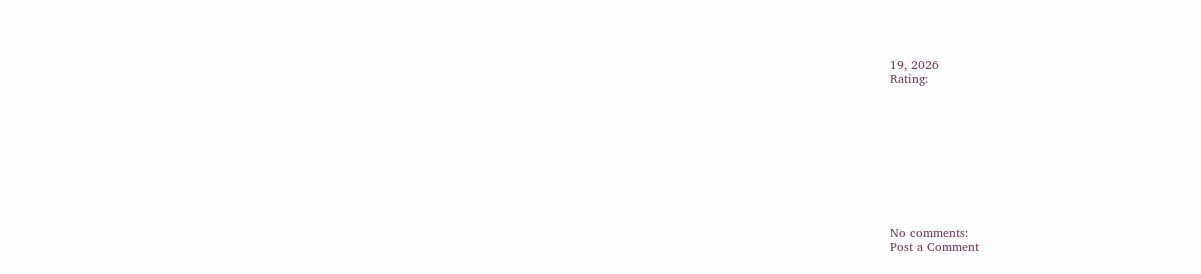19, 2026
Rating:










No comments:
Post a Comment